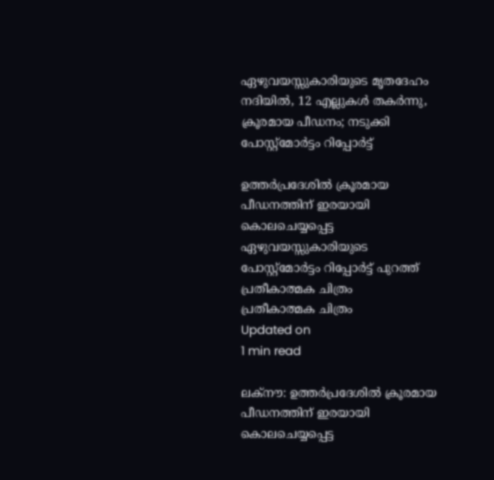ഏഴുവയസ്സുകാരിയുടെ മൃതദേഹം നദിയില്‍, 12 എല്ലുകള്‍ തകര്‍ന്നു, ക്രൂരമായ പീഡനം; നടുക്കി പോസ്റ്റ്‌മോര്‍ട്ടം റിപ്പോര്‍ട്ട്

ഉത്തര്‍പ്രദേശില്‍ ക്രൂരമായ പീഡനത്തിന് ഇരയായി കൊലചെയ്യപ്പെട്ട ഏഴുവയസ്സുകാരിയുടെ പോസ്റ്റ്‌മോര്‍ട്ടം റിപ്പോര്‍ട്ട് പുറത്ത്
പ്രതീകാത്മക ചിത്രം
പ്രതീകാത്മക ചിത്രം
Updated on
1 min read

ലക്‌നൗ: ഉത്തര്‍പ്രദേശില്‍ ക്രൂരമായ പീഡനത്തിന് ഇരയായി കൊലചെയ്യപ്പെട്ട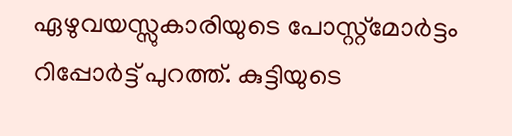ഏഴുവയസ്സുകാരിയുടെ പോസ്റ്റ്‌മോര്‍ട്ടം റിപ്പോര്‍ട്ട് പുറത്ത്. കുട്ടിയുടെ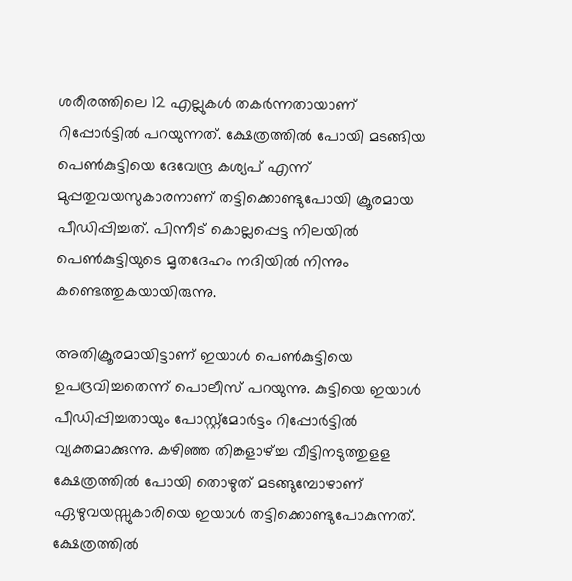ശരീരത്തിലെ 12 എല്ലുകള്‍ തകര്‍ന്നതായാണ് റിപ്പോര്‍ട്ടില്‍ പറയുന്നത്. ക്ഷേത്രത്തില്‍ പോയി മടങ്ങിയ പെണ്‍കുട്ടിയെ ദേവേന്ദ്ര കശ്യപ് എന്ന് മുപ്പതുവയസുകാരനാണ് തട്ടിക്കൊണ്ടുപോയി ക്രൂരമായ പീഡിപ്പിച്ചത്. പിന്നീട് കൊല്ലപ്പെട്ട നിലയില്‍ പെണ്‍കുട്ടിയുടെ മൃതദേഹം നദിയില്‍ നിന്നും കണ്ടെത്തുകയായിരുന്നു.

അതിക്രൂരമായിട്ടാണ് ഇയാള്‍ പെണ്‍കുട്ടിയെ ഉപദ്രവിച്ചതെന്ന് പൊലീസ് പറയുന്നു. കുട്ടിയെ ഇയാള്‍ പീഡിപ്പിച്ചതായും പോസ്റ്റ്‌മോര്‍ട്ടം റിപ്പോര്‍ട്ടില്‍ വ്യക്തമാക്കുന്നു. കഴിഞ്ഞ തിങ്കളാഴ്ച്ച വീട്ടിനടുത്തുളള ക്ഷേത്രത്തില്‍ പോയി തൊഴുത് മടങ്ങുമ്പോഴാണ് ഏഴുവയസ്സുകാരിയെ ഇയാള്‍ തട്ടിക്കൊണ്ടുപോകുന്നത്. ക്ഷേത്രത്തില്‍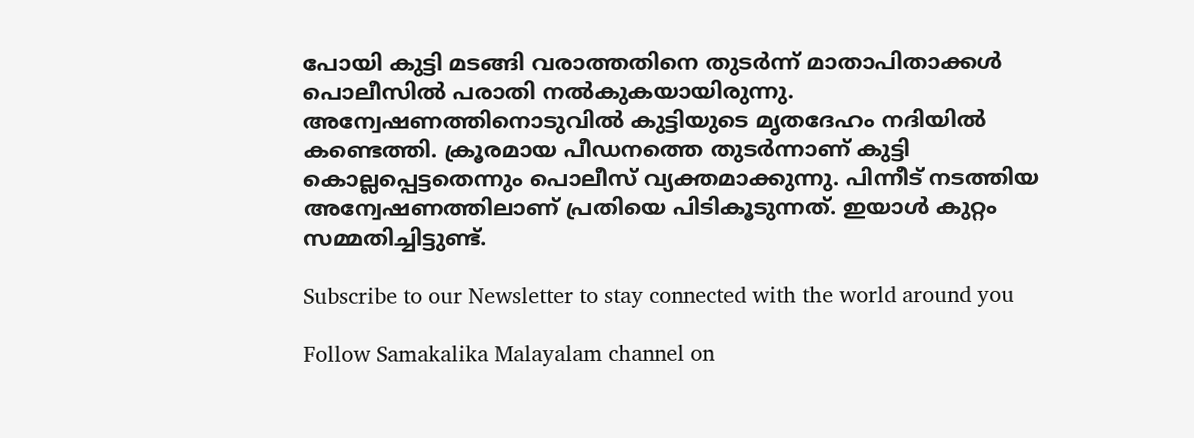പോയി കുട്ടി മടങ്ങി വരാത്തതിനെ തുടര്‍ന്ന് മാതാപിതാക്കള്‍ പൊലീസില്‍ പരാതി നല്‍കുകയായിരുന്നു. അന്വേഷണത്തിനൊടുവില്‍ കുട്ടിയുടെ മൃതദേഹം നദിയില്‍ കണ്ടെത്തി. ക്രൂരമായ പീഡനത്തെ തുടര്‍ന്നാണ് കുട്ടി കൊല്ലപ്പെട്ടതെന്നും പൊലീസ് വ്യക്തമാക്കുന്നു. പിന്നീട് നടത്തിയ അന്വേഷണത്തിലാണ് പ്രതിയെ പിടികൂടുന്നത്. ഇയാള്‍ കുറ്റം സമ്മതിച്ചിട്ടുണ്ട്.

Subscribe to our Newsletter to stay connected with the world around you

Follow Samakalika Malayalam channel on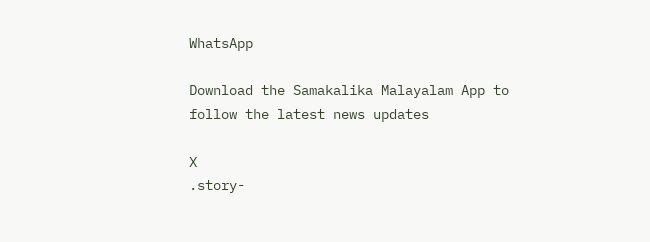WhatsApp

Download the Samakalika Malayalam App to follow the latest news updates

X
.story-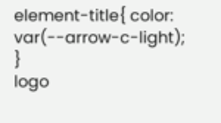element-title{ color: var(--arrow-c-light); }
logo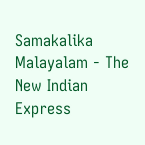Samakalika Malayalam - The New Indian Express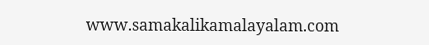www.samakalikamalayalam.com